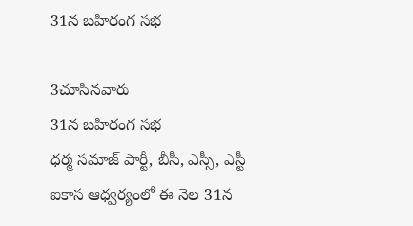31న బహిరంగ సభ

3చూసినవారు
31న బహిరంగ సభ
ధర్మ సమాజ్ పార్టీ, బీసీ, ఎస్సీ, ఎస్టీ ఐకాస ఆధ్వర్యంలో ఈ నెల 31న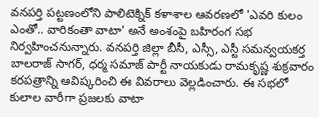వనపర్తి పట్టణంలోని పాలిటెక్నిక్ కళాశాల ఆవరణలో 'ఎవరి కులం ఎంతో.. వారికంతా వాటా' అనే అంశంపై బహిరంగ సభ నిర్వహించనున్నారు. వనపర్తి జిల్లా బీసీ, ఎస్సీ, ఎస్టీ సమన్వయకర్త బాలరాజ్ సాగర్, ధర్మ సమాజ్ పార్టీ నాయకుడు రామకృష్ణ శుక్రవారం కరపత్రాన్ని ఆవిష్కరించి ఈ వివరాలు వెల్లడించారు. ఈ సభలో కులాల వారీగా ప్రజలకు వాటా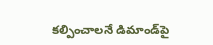కల్పించాలనే డిమాండ్‌పై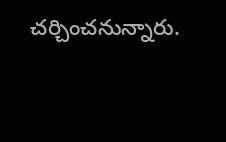చర్చించనున్నారు.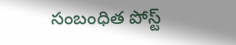సంబంధిత పోస్ట్